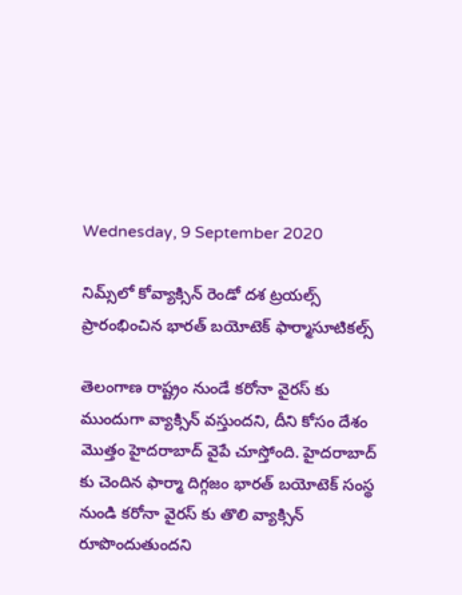Wednesday, 9 September 2020

నిమ్స్‌లో కోవ్యాక్సిన్‌ రెండో దశ ట్రయల్స్‌ ప్రారంభించిన భారత్ బయోటెక్ ఫార్మాసూటికల్స్

తెలంగాణ రాష్ట్రం నుండే కరోనా వైరస్ కు ముందుగా వ్యాక్సిన్ వస్తుందని, దీని కోసం దేశం మొత్తం హైదరాబాద్ వైపే చూస్తోంది. హైదరాబాద్ కు చెందిన ఫార్మా దిగ్గజం భారత్ బయోటెక్ సంస్థ నుండి కరోనా వైరస్ కు తొలి వ్యాక్సిన్ రూపొందుతుందని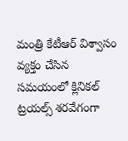మంత్రి కేటీఆర్ విశ్వాసం వ్యక్తం చేసిన సమయంలో క్లినికల్ ట్రయల్స్ శరవేగంగా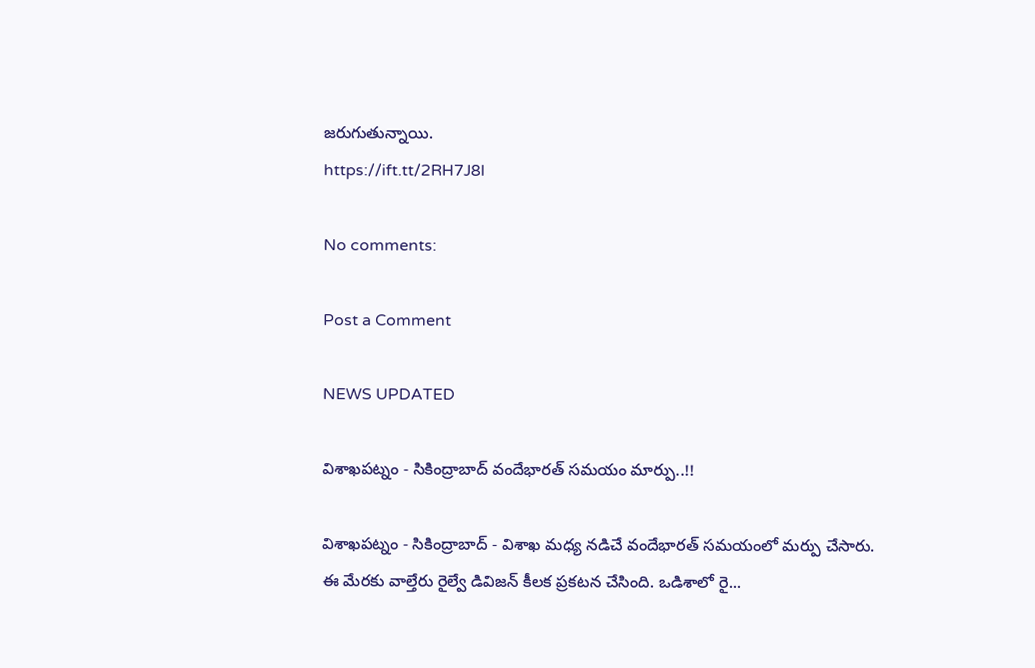జరుగుతున్నాయి.
https://ift.tt/2RH7J8l

No comments:

Post a Comment

NEWS UPDATED

విశాఖపట్నం - సికింద్రాబాద్ వందేభారత్ సమయం మార్పు..!!

విశాఖపట్నం - సికింద్రాబాద్ - విశాఖ మధ్య నడిచే వందేభారత్ సమయంలో మర్పు చేసారు. ఈ మేరకు వాల్తేరు రైల్వే డివిజన్ కీలక ప్రకటన చేసింది. ఒడిశాలో రై...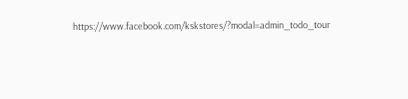https://www.facebook.com/kskstores/?modal=admin_todo_tour